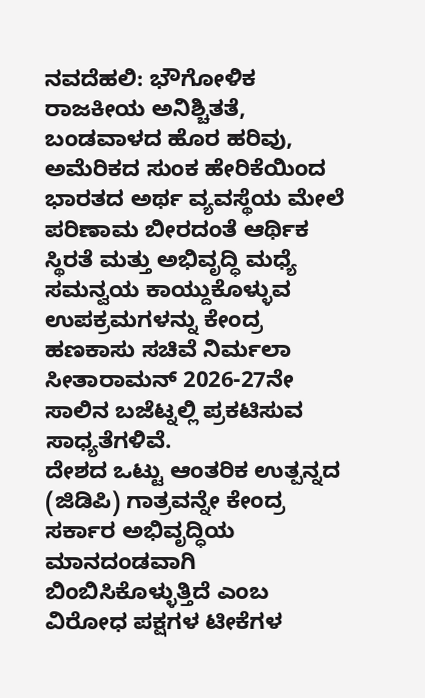ನವದೆಹಲಿ: ಭೌಗೋಳಿಕ ರಾಜಕೀಯ ಅನಿಶ್ಚಿತತೆ, ಬಂಡವಾಳದ ಹೊರ ಹರಿವು, ಅಮೆರಿಕದ ಸುಂಕ ಹೇರಿಕೆಯಿಂದ ಭಾರತದ ಅರ್ಥ ವ್ಯವಸ್ಥೆಯ ಮೇಲೆ ಪರಿಣಾಮ ಬೀರದಂತೆ ಆರ್ಥಿಕ ಸ್ಥಿರತೆ ಮತ್ತು ಅಭಿವೃದ್ಧಿ ಮಧ್ಯೆ ಸಮನ್ವಯ ಕಾಯ್ದುಕೊಳ್ಳುವ ಉಪಕ್ರಮಗಳನ್ನು ಕೇಂದ್ರ ಹಣಕಾಸು ಸಚಿವೆ ನಿರ್ಮಲಾ ಸೀತಾರಾಮನ್ 2026-27ನೇ ಸಾಲಿನ ಬಜೆಟ್ನಲ್ಲಿ ಪ್ರಕಟಿಸುವ ಸಾಧ್ಯತೆಗಳಿವೆ.
ದೇಶದ ಒಟ್ಟು ಆಂತರಿಕ ಉತ್ಪನ್ನದ (ಜಿಡಿಪಿ) ಗಾತ್ರವನ್ನೇ ಕೇಂದ್ರ ಸರ್ಕಾರ ಅಭಿವೃದ್ಧಿಯ ಮಾನದಂಡವಾಗಿ ಬಿಂಬಿಸಿಕೊಳ್ಳುತ್ತಿದೆ ಎಂಬ ವಿರೋಧ ಪಕ್ಷಗಳ ಟೀಕೆಗಳ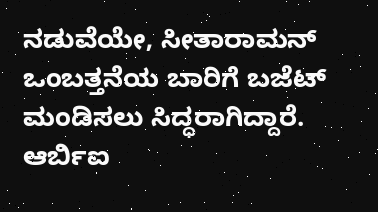ನಡುವೆಯೇ, ಸೀತಾರಾಮನ್ ಒಂಬತ್ತನೆಯ ಬಾರಿಗೆ ಬಜೆಟ್ ಮಂಡಿಸಲು ಸಿದ್ಧರಾಗಿದ್ದಾರೆ.
ಆರ್ಬಿಐ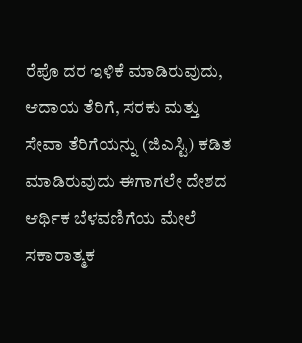ರೆಪೊ ದರ ಇಳಿಕೆ ಮಾಡಿರುವುದು, ಆದಾಯ ತೆರಿಗೆ, ಸರಕು ಮತ್ತು ಸೇವಾ ತೆರಿಗೆಯನ್ನು (ಜಿಎಸ್ಟಿ) ಕಡಿತ ಮಾಡಿರುವುದು ಈಗಾಗಲೇ ದೇಶದ ಆರ್ಥಿಕ ಬೆಳವಣಿಗೆಯ ಮೇಲೆ ಸಕಾರಾತ್ಮಕ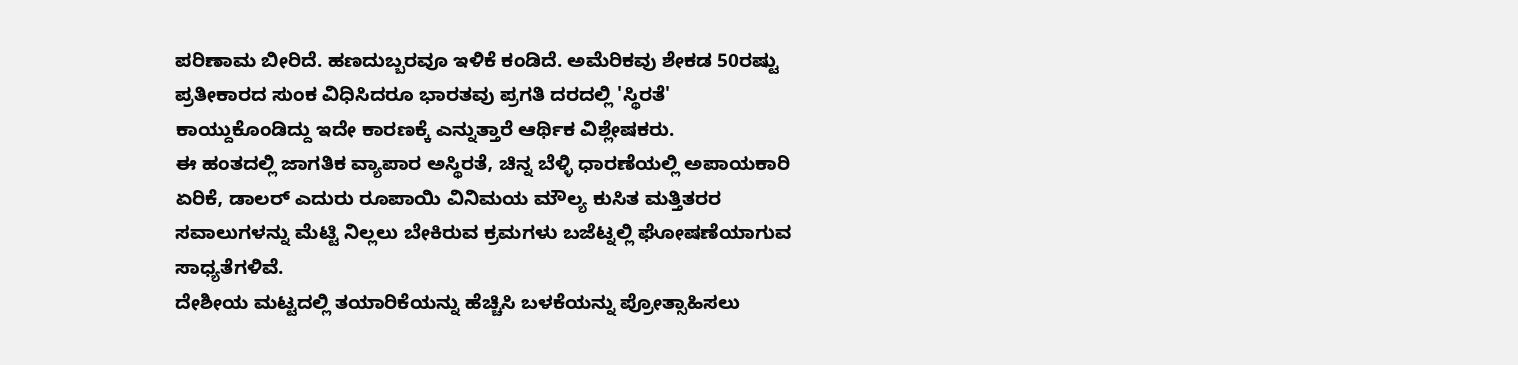ಪರಿಣಾಮ ಬೀರಿದೆ. ಹಣದುಬ್ಬರವೂ ಇಳಿಕೆ ಕಂಡಿದೆ. ಅಮೆರಿಕವು ಶೇಕಡ 50ರಷ್ಟು ಪ್ರತೀಕಾರದ ಸುಂಕ ವಿಧಿಸಿದರೂ ಭಾರತವು ಪ್ರಗತಿ ದರದಲ್ಲಿ 'ಸ್ಥಿರತೆ' ಕಾಯ್ದುಕೊಂಡಿದ್ದು ಇದೇ ಕಾರಣಕ್ಕೆ ಎನ್ನುತ್ತಾರೆ ಆರ್ಥಿಕ ವಿಶ್ಲೇಷಕರು.
ಈ ಹಂತದಲ್ಲಿ ಜಾಗತಿಕ ವ್ಯಾಪಾರ ಅಸ್ಥಿರತೆ, ಚಿನ್ನ ಬೆಳ್ಳಿ ಧಾರಣೆಯಲ್ಲಿ ಅಪಾಯಕಾರಿ ಏರಿಕೆ, ಡಾಲರ್ ಎದುರು ರೂಪಾಯಿ ವಿನಿಮಯ ಮೌಲ್ಯ ಕುಸಿತ ಮತ್ತಿತರರ ಸವಾಲುಗಳನ್ನು ಮೆಟ್ಟಿ ನಿಲ್ಲಲು ಬೇಕಿರುವ ಕ್ರಮಗಳು ಬಜೆಟ್ನಲ್ಲಿ ಘೋಷಣೆಯಾಗುವ ಸಾಧ್ಯತೆಗಳಿವೆ.
ದೇಶೀಯ ಮಟ್ಟದಲ್ಲಿ ತಯಾರಿಕೆಯನ್ನು ಹೆಚ್ಚಿಸಿ ಬಳಕೆಯನ್ನು ಪ್ರೋತ್ಸಾಹಿಸಲು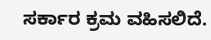ಸರ್ಕಾರ ಕ್ರಮ ವಹಿಸಲಿದೆ.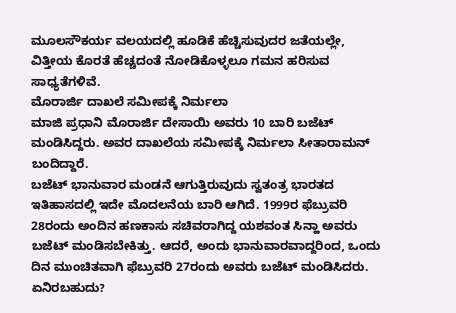ಮೂಲಸೌಕರ್ಯ ವಲಯದಲ್ಲಿ ಹೂಡಿಕೆ ಹೆಚ್ಚಿಸುವುದರ ಜತೆಯಲ್ಲೇ, ವಿತ್ತೀಯ ಕೊರತೆ ಹೆಚ್ಚದಂತೆ ನೋಡಿಕೊಳ್ಳಲೂ ಗಮನ ಹರಿಸುವ ಸಾಧ್ಯತೆಗಳಿವೆ.
ಮೊರಾರ್ಜಿ ದಾಖಲೆ ಸಮೀಪಕ್ಕೆ ನಿರ್ಮಲಾ
ಮಾಜಿ ಪ್ರಧಾನಿ ಮೊರಾರ್ಜಿ ದೇಸಾಯಿ ಅವರು 10 ಬಾರಿ ಬಜೆಟ್ ಮಂಡಿಸಿದ್ದರು. ಅವರ ದಾಖಲೆಯ ಸಮೀಪಕ್ಕೆ ನಿರ್ಮಲಾ ಸೀತಾರಾಮನ್ ಬಂದಿದ್ದಾರೆ.
ಬಜೆಟ್ ಭಾನುವಾರ ಮಂಡನೆ ಆಗುತ್ತಿರುವುದು ಸ್ವತಂತ್ರ ಭಾರತದ ಇತಿಹಾಸದಲ್ಲಿ ಇದೇ ಮೊದಲನೆಯ ಬಾರಿ ಆಗಿದೆ. 1999ರ ಫೆಬ್ರುವರಿ 28ರಂದು ಅಂದಿನ ಹಣಕಾಸು ಸಚಿವರಾಗಿದ್ದ ಯಶವಂತ ಸಿನ್ಹಾ ಅವರು ಬಜೆಟ್ ಮಂಡಿಸಬೇಕಿತ್ತು. ಆದರೆ, ಅಂದು ಭಾನುವಾರವಾದ್ದರಿಂದ, ಒಂದು ದಿನ ಮುಂಚಿತವಾಗಿ ಫೆಬ್ರುವರಿ 27ರಂದು ಅವರು ಬಜೆಟ್ ಮಂಡಿಸಿದರು.
ಏನಿರಬಹುದು?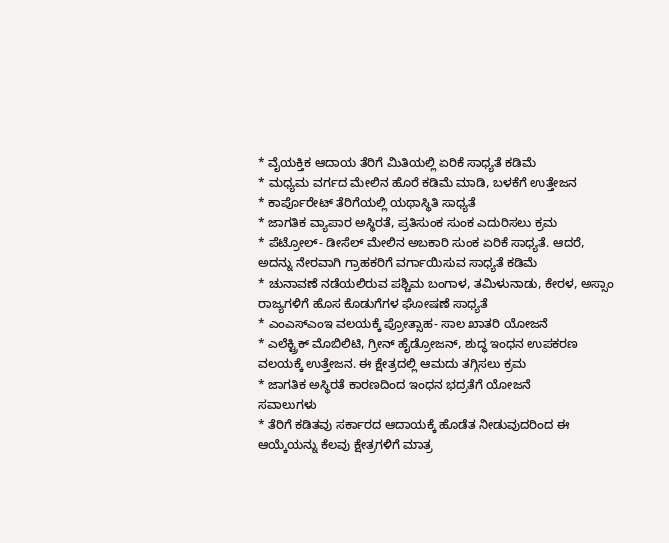* ವೈಯಕ್ತಿಕ ಆದಾಯ ತೆರಿಗೆ ಮಿತಿಯಲ್ಲಿ ಏರಿಕೆ ಸಾಧ್ಯತೆ ಕಡಿಮೆ
* ಮಧ್ಯಮ ವರ್ಗದ ಮೇಲಿನ ಹೊರೆ ಕಡಿಮೆ ಮಾಡಿ, ಬಳಕೆಗೆ ಉತ್ತೇಜನ
* ಕಾರ್ಪೊರೇಟ್ ತೆರಿಗೆಯಲ್ಲಿ ಯಥಾಸ್ಥಿತಿ ಸಾಧ್ಯತೆ
* ಜಾಗತಿಕ ವ್ಯಾಪಾರ ಅಸ್ಥಿರತೆ, ಪ್ರತಿಸುಂಕ ಸುಂಕ ಎದುರಿಸಲು ಕ್ರಮ
* ಪೆಟ್ರೋಲ್- ಡೀಸೆಲ್ ಮೇಲಿನ ಅಬಕಾರಿ ಸುಂಕ ಏರಿಕೆ ಸಾಧ್ಯತೆ. ಆದರೆ, ಅದನ್ನು ನೇರವಾಗಿ ಗ್ರಾಹಕರಿಗೆ ವರ್ಗಾಯಿಸುವ ಸಾಧ್ಯತೆ ಕಡಿಮೆ
* ಚುನಾವಣೆ ನಡೆಯಲಿರುವ ಪಶ್ಚಿಮ ಬಂಗಾಳ, ತಮಿಳುನಾಡು, ಕೇರಳ, ಅಸ್ಸಾಂ ರಾಜ್ಯಗಳಿಗೆ ಹೊಸ ಕೊಡುಗೆಗಳ ಘೋಷಣೆ ಸಾಧ್ಯತೆ
* ಎಂಎಸ್ಎಂಇ ವಲಯಕ್ಕೆ ಪ್ರೋತ್ಸಾಹ- ಸಾಲ ಖಾತರಿ ಯೋಜನೆ
* ಎಲೆಕ್ಟ್ರಿಕ್ ಮೊಬಿಲಿಟಿ, ಗ್ರೀನ್ ಹೈಡ್ರೋಜನ್, ಶುದ್ಧ ಇಂಧನ ಉಪಕರಣ ವಲಯಕ್ಕೆ ಉತ್ತೇಜನ. ಈ ಕ್ಷೇತ್ರದಲ್ಲಿ ಆಮದು ತಗ್ಗಿಸಲು ಕ್ರಮ
* ಜಾಗತಿಕ ಅಸ್ಥಿರತೆ ಕಾರಣದಿಂದ ಇಂಧನ ಭದ್ರತೆಗೆ ಯೋಜನೆ
ಸವಾಲುಗಳು
* ತೆರಿಗೆ ಕಡಿತವು ಸರ್ಕಾರದ ಆದಾಯಕ್ಕೆ ಹೊಡೆತ ನೀಡುವುದರಿಂದ ಈ ಆಯ್ಕೆಯನ್ನು ಕೆಲವು ಕ್ಷೇತ್ರಗಳಿಗೆ ಮಾತ್ರ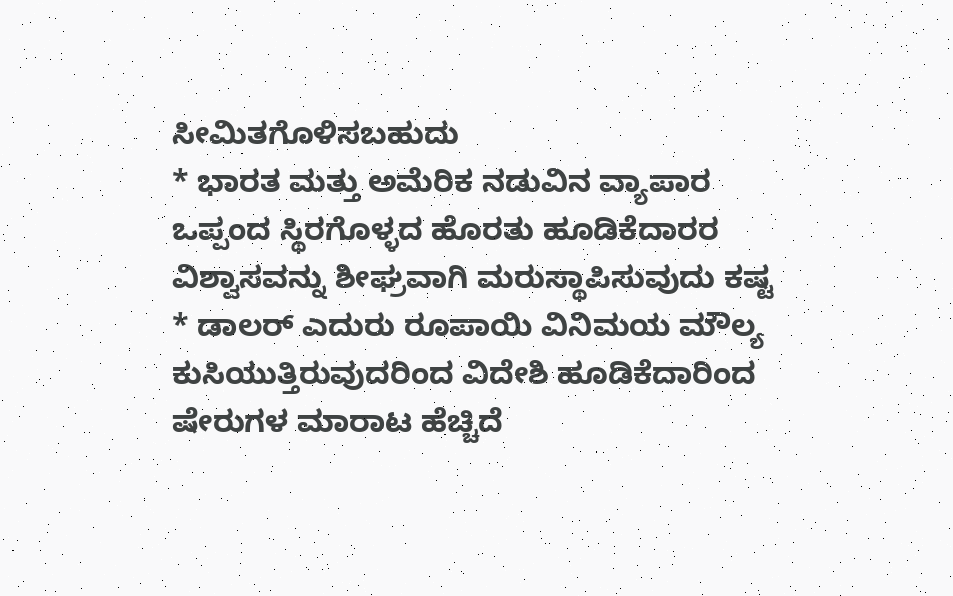ಸೀಮಿತಗೊಳಿಸಬಹುದು
* ಭಾರತ ಮತ್ತು ಅಮೆರಿಕ ನಡುವಿನ ವ್ಯಾಪಾರ ಒಪ್ಪಂದ ಸ್ಥಿರಗೊಳ್ಳದ ಹೊರತು ಹೂಡಿಕೆದಾರರ ವಿಶ್ವಾಸವನ್ನು ಶೀಘ್ರವಾಗಿ ಮರುಸ್ಥಾಪಿಸುವುದು ಕಷ್ಟ
* ಡಾಲರ್ ಎದುರು ರೂಪಾಯಿ ವಿನಿಮಯ ಮೌಲ್ಯ ಕುಸಿಯುತ್ತಿರುವುದರಿಂದ ವಿದೇಶಿ ಹೂಡಿಕೆದಾರಿಂದ ಷೇರುಗಳ ಮಾರಾಟ ಹೆಚ್ಚಿದೆ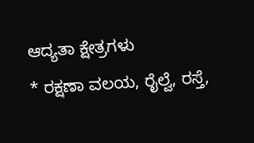ಆದ್ಯತಾ ಕ್ಷೇತ್ರಗಳು
* ರಕ್ಷಣಾ ವಲಯ, ರೈಲ್ವೆ, ರಸ್ತೆ,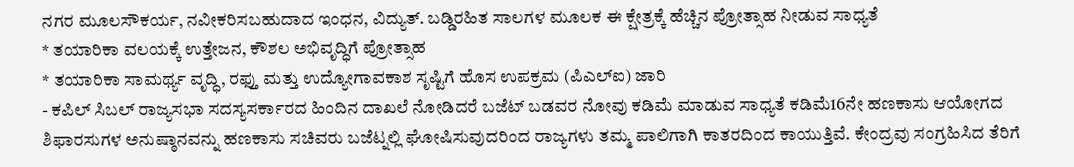ನಗರ ಮೂಲಸೌಕರ್ಯ, ನವೀಕರಿಸಬಹುದಾದ ಇಂಧನ, ವಿದ್ಯುತ್. ಬಡ್ಡಿರಹಿತ ಸಾಲಗಳ ಮೂಲಕ ಈ ಕ್ಷೇತ್ರಕ್ಕೆ ಹೆಚ್ಚಿನ ಪ್ರೋತ್ಸಾಹ ನೀಡುವ ಸಾಧ್ಯತೆ
* ತಯಾರಿಕಾ ವಲಯಕ್ಕೆ ಉತ್ತೇಜನ, ಕೌಶಲ ಅಭಿವೃದ್ಧಿಗೆ ಪ್ರೋತ್ಸಾಹ
* ತಯಾರಿಕಾ ಸಾಮರ್ಥ್ಯ ವೃದ್ಧಿ, ರಫ್ತು ಮತ್ತು ಉದ್ಯೋಗಾವಕಾಶ ಸೃಷ್ಟಿಗೆ ಹೊಸ ಉಪಕ್ರಮ (ಪಿಎಲ್ಐ) ಜಾರಿ
- ಕಪಿಲ್ ಸಿಬಲ್ ರಾಜ್ಯಸಭಾ ಸದಸ್ಯಸರ್ಕಾರದ ಹಿಂದಿನ ದಾಖಲೆ ನೋಡಿದರೆ ಬಜೆಟ್ ಬಡವರ ನೋವು ಕಡಿಮೆ ಮಾಡುವ ಸಾಧ್ಯತೆ ಕಡಿಮೆ16ನೇ ಹಣಕಾಸು ಆಯೋಗದ ಶಿಫಾರಸುಗಳ ಅನುಷ್ಠಾನವನ್ನು ಹಣಕಾಸು ಸಚಿವರು ಬಜೆಟ್ನಲ್ಲಿ ಘೋಷಿಸುವುದರಿಂದ ರಾಜ್ಯಗಳು ತಮ್ಮ ಪಾಲಿಗಾಗಿ ಕಾತರದಿಂದ ಕಾಯುತ್ತಿವೆ. ಕೇಂದ್ರವು ಸಂಗ್ರಹಿಸಿದ ತೆರಿಗೆ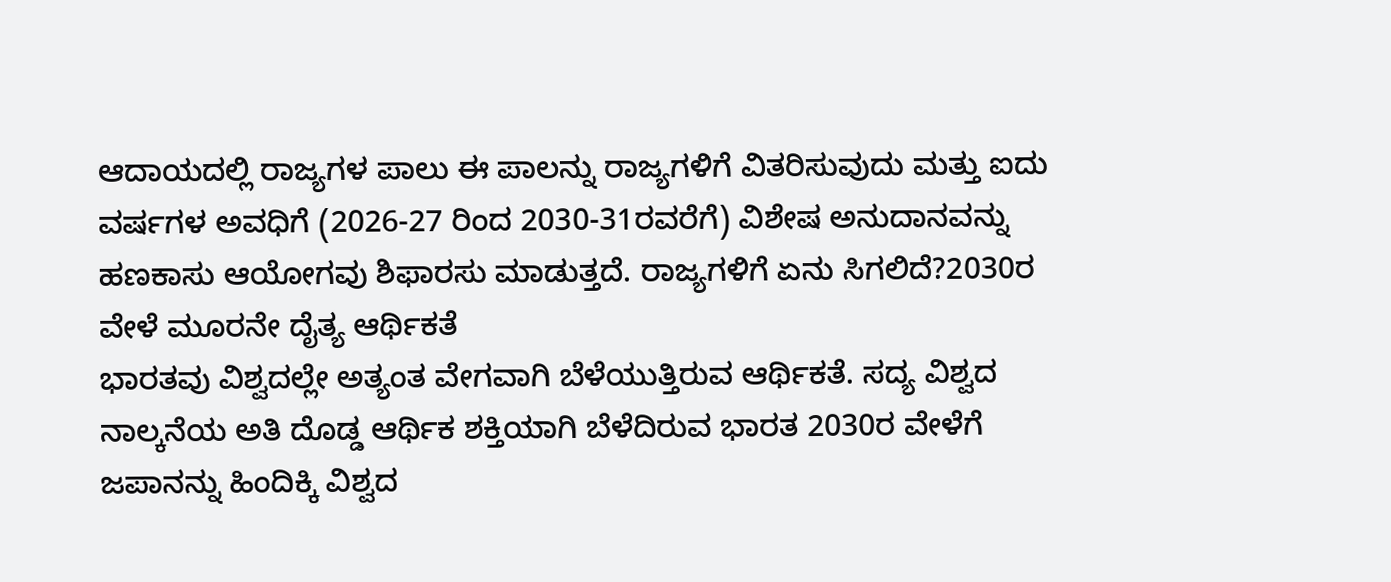ಆದಾಯದಲ್ಲಿ ರಾಜ್ಯಗಳ ಪಾಲು ಈ ಪಾಲನ್ನು ರಾಜ್ಯಗಳಿಗೆ ವಿತರಿಸುವುದು ಮತ್ತು ಐದು ವರ್ಷಗಳ ಅವಧಿಗೆ (2026-27 ರಿಂದ 2030-31ರವರೆಗೆ) ವಿಶೇಷ ಅನುದಾನವನ್ನು ಹಣಕಾಸು ಆಯೋಗವು ಶಿಫಾರಸು ಮಾಡುತ್ತದೆ. ರಾಜ್ಯಗಳಿಗೆ ಏನು ಸಿಗಲಿದೆ?2030ರ ವೇಳೆ ಮೂರನೇ ದೈತ್ಯ ಆರ್ಥಿಕತೆ
ಭಾರತವು ವಿಶ್ವದಲ್ಲೇ ಅತ್ಯಂತ ವೇಗವಾಗಿ ಬೆಳೆಯುತ್ತಿರುವ ಆರ್ಥಿಕತೆ. ಸದ್ಯ ವಿಶ್ವದ ನಾಲ್ಕನೆಯ ಅತಿ ದೊಡ್ಡ ಆರ್ಥಿಕ ಶಕ್ತಿಯಾಗಿ ಬೆಳೆದಿರುವ ಭಾರತ 2030ರ ವೇಳೆಗೆ ಜಪಾನನ್ನು ಹಿಂದಿಕ್ಕಿ ವಿಶ್ವದ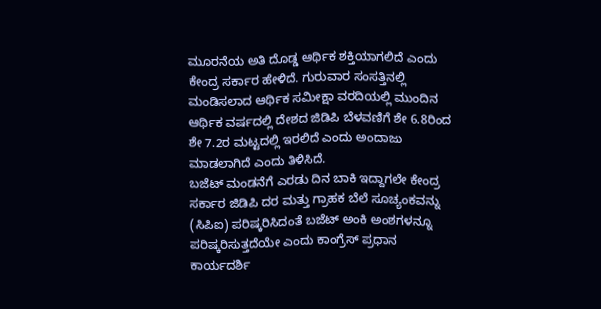ಮೂರನೆಯ ಅತಿ ದೊಡ್ಡ ಆರ್ಥಿಕ ಶಕ್ತಿಯಾಗಲಿದೆ ಎಂದು ಕೇಂದ್ರ ಸರ್ಕಾರ ಹೇಳಿದೆ. ಗುರುವಾರ ಸಂಸತ್ತಿನಲ್ಲಿ ಮಂಡಿಸಲಾದ ಆರ್ಥಿಕ ಸಮೀಕ್ಷಾ ವರದಿಯಲ್ಲಿ ಮುಂದಿನ ಆರ್ಥಿಕ ವರ್ಷದಲ್ಲಿ ದೇಶದ ಜಿಡಿಪಿ ಬೆಳವಣಿಗೆ ಶೇ 6.8ರಿಂದ ಶೇ 7.2ರ ಮಟ್ಟದಲ್ಲಿ ಇರಲಿದೆ ಎಂದು ಅಂದಾಜು ಮಾಡಲಾಗಿದೆ ಎಂದು ತಿಳಿಸಿದೆ.
ಬಜೆಟ್ ಮಂಡನೆಗೆ ಎರಡು ದಿನ ಬಾಕಿ ಇದ್ದಾಗಲೇ ಕೇಂದ್ರ ಸರ್ಕಾರ ಜಿಡಿಪಿ ದರ ಮತ್ತು ಗ್ರಾಹಕ ಬೆಲೆ ಸೂಚ್ಯಂಕವನ್ನು (ಸಿಪಿಐ) ಪರಿಷ್ಕರಿಸಿದಂತೆ ಬಜೆಟ್ ಅಂಕಿ ಅಂಶಗಳನ್ನೂ ಪರಿಷ್ಕರಿಸುತ್ತದೆಯೇ ಎಂದು ಕಾಂಗ್ರೆಸ್ ಪ್ರಧಾನ ಕಾರ್ಯದರ್ಶಿ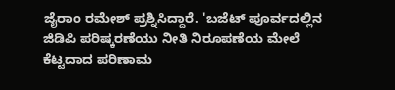ಜೈರಾಂ ರಮೇಶ್ ಪ್ರಶ್ನಿಸಿದ್ದಾರೆ. 'ಬಜೆಟ್ ಪೂರ್ವದಲ್ಲಿನ ಜಿಡಿಪಿ ಪರಿಷ್ಕರಣೆಯು ನೀತಿ ನಿರೂಪಣೆಯ ಮೇಲೆ ಕೆಟ್ಟದಾದ ಪರಿಣಾಮ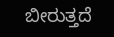ಬೀರುತ್ತದೆ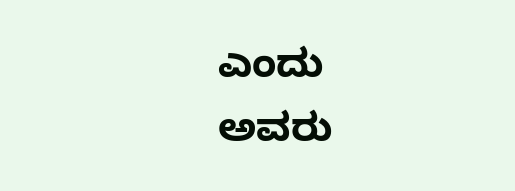ಎಂದು ಅವರು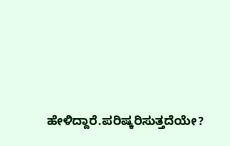ಹೇಳಿದ್ದಾರೆ.ಪರಿಷ್ಕರಿಸುತ್ತದೆಯೇ?